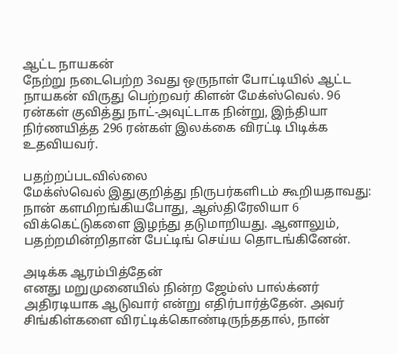ஆட்ட நாயகன்
நேற்று நடைபெற்ற 3வது ஒருநாள் போட்டியில் ஆட்ட நாயகன் விருது பெற்றவர் கிளன் மேக்ஸ்வெல். 96 ரன்கள் குவித்து நாட்-அவுட்டாக நின்று, இந்தியா நிர்ணயித்த 296 ரன்கள் இலக்கை விரட்டி பிடிக்க உதவியவர்.

பதற்றப்படவில்லை
மேக்ஸ்வெல் இதுகுறித்து நிருபர்களிடம் கூறியதாவது: நான் களமிறங்கியபோது, ஆஸ்திரேலியா 6 விக்கெட்டுகளை இழந்து தடுமாறியது. ஆனாலும், பதற்றமின்றிதான் பேட்டிங் செய்ய தொடங்கினேன்.

அடிக்க ஆரம்பித்தேன்
எனது மறுமுனையில் நின்ற ஜேம்ஸ் பால்க்னர் அதிரடியாக ஆடுவார் என்று எதிர்பார்த்தேன். அவர் சிங்கிள்களை விரட்டிக்கொண்டிருந்ததால், நான்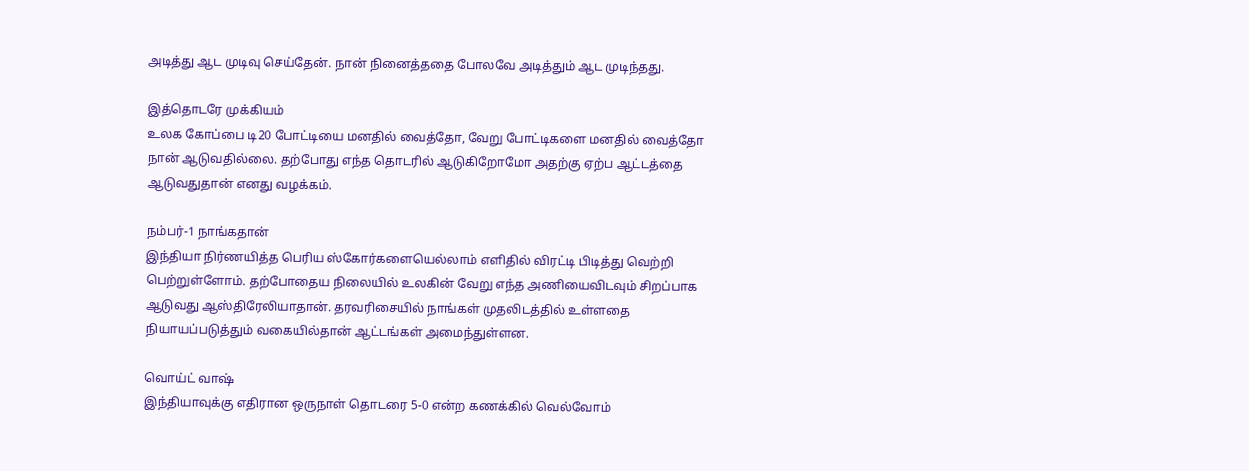அடித்து ஆட முடிவு செய்தேன். நான் நினைத்ததை போலவே அடித்தும் ஆட முடிந்தது.

இத்தொடரே முக்கியம்
உலக கோப்பை டி20 போட்டியை மனதில் வைத்தோ, வேறு போட்டிகளை மனதில் வைத்தோ நான் ஆடுவதில்லை. தற்போது எந்த தொடரில் ஆடுகிறோமோ அதற்கு ஏற்ப ஆட்டத்தை ஆடுவதுதான் எனது வழக்கம்.

நம்பர்-1 நாங்கதான்
இந்தியா நிர்ணயித்த பெரிய ஸ்கோர்களையெல்லாம் எளிதில் விரட்டி பிடித்து வெற்றி பெற்றுள்ளோம். தற்போதைய நிலையில் உலகின் வேறு எந்த அணியைவிடவும் சிறப்பாக ஆடுவது ஆஸ்திரேலியாதான். தரவரிசையில் நாங்கள் முதலிடத்தில் உள்ளதை நியாயப்படுத்தும் வகையில்தான் ஆட்டங்கள் அமைந்துள்ளன.

வொய்ட் வாஷ்
இந்தியாவுக்கு எதிரான ஒருநாள் தொடரை 5-0 என்ற கணக்கில் வெல்வோம்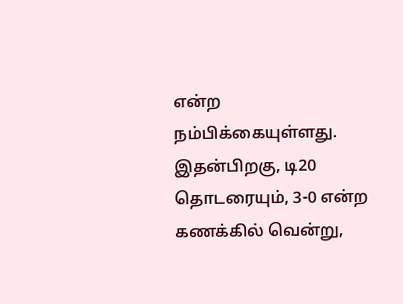என்ற நம்பிக்கையுள்ளது. இதன்பிறகு, டி20 தொடரையும், 3-0 என்ற கணக்கில் வென்று,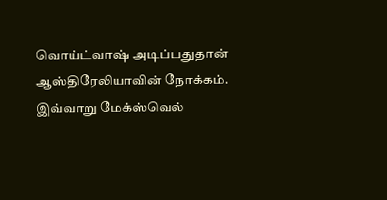வொய்ட்வாஷ் அடிப்பதுதான் ஆஸ்திரேலியாவின் நோக்கம். இவ்வாறு மேக்ஸ்வெல்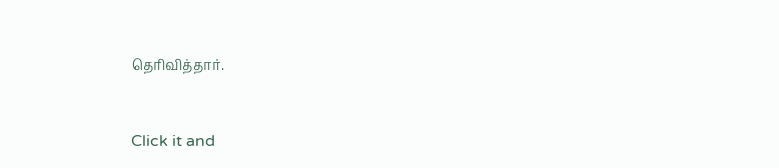தெரிவித்தார்.


Click it and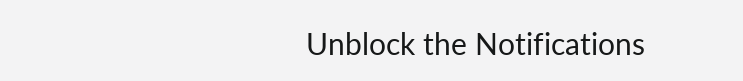Unblock the Notifications